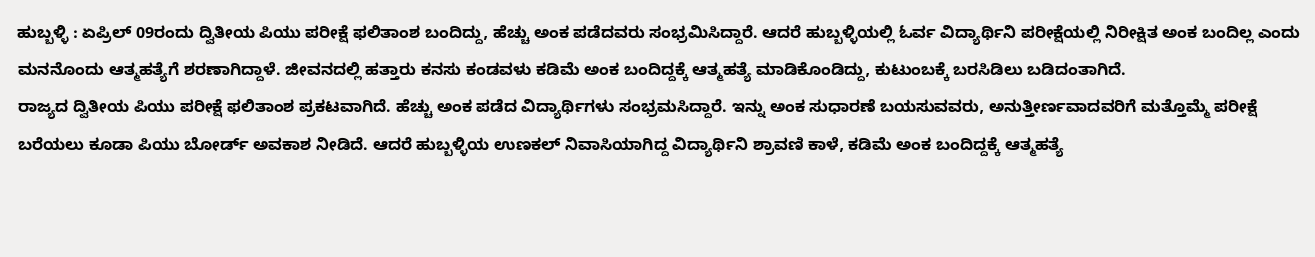ಹುಬ್ಬಳ್ಳಿ : ಏಪ್ರಿಲ್ 09ರಂದು ದ್ವಿತೀಯ ಪಿಯು ಪರೀಕ್ಷೆ ಫಲಿತಾಂಶ ಬಂದಿದ್ದು, ಹೆಚ್ಚು ಅಂಕ ಪಡೆದವರು ಸಂಭ್ರಮಿಸಿದ್ದಾರೆ. ಆದರೆ ಹುಬ್ಬಳ್ಳಿಯಲ್ಲಿ ಓರ್ವ ವಿದ್ಯಾರ್ಥಿನಿ ಪರೀಕ್ಷೆಯಲ್ಲಿ ನಿರೀಕ್ಷಿತ ಅಂಕ ಬಂದಿಲ್ಲ ಎಂದು ಮನನೊಂದು ಆತ್ಮಹತ್ಯೆಗೆ ಶರಣಾಗಿದ್ದಾಳೆ. ಜೀವನದಲ್ಲಿ ಹತ್ತಾರು ಕನಸು ಕಂಡವಳು ಕಡಿಮೆ ಅಂಕ ಬಂದಿದ್ದಕ್ಕೆ ಆತ್ಮಹತ್ಯೆ ಮಾಡಿಕೊಂಡಿದ್ದು, ಕುಟುಂಬಕ್ಕೆ ಬರಸಿಡಿಲು ಬಡಿದಂತಾಗಿದೆ.
ರಾಜ್ಯದ ದ್ವಿತೀಯ ಪಿಯು ಪರೀಕ್ಷೆ ಫಲಿತಾಂಶ ಪ್ರಕಟವಾಗಿದೆ. ಹೆಚ್ಚು ಅಂಕ ಪಡೆದ ವಿದ್ಯಾರ್ಥಿಗಳು ಸಂಭ್ರಮಸಿದ್ದಾರೆ. ಇನ್ನು ಅಂಕ ಸುಧಾರಣೆ ಬಯಸುವವರು, ಅನುತ್ತೀರ್ಣವಾದವರಿಗೆ ಮತ್ತೊಮ್ಮೆ ಪರೀಕ್ಷೆ ಬರೆಯಲು ಕೂಡಾ ಪಿಯು ಬೋರ್ಡ್ ಅವಕಾಶ ನೀಡಿದೆ. ಆದರೆ ಹುಬ್ಬಳ್ಳಿಯ ಉಣಕಲ್ ನಿವಾಸಿಯಾಗಿದ್ದ ವಿದ್ಯಾರ್ಥಿನಿ ಶ್ರಾವಣಿ ಕಾಳೆ, ಕಡಿಮೆ ಅಂಕ ಬಂದಿದ್ದಕ್ಕೆ ಆತ್ಮಹತ್ಯೆ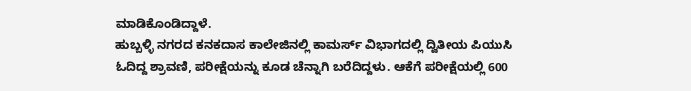ಮಾಡಿಕೊಂಡಿದ್ದಾಳೆ.
ಹುಬ್ಬಳ್ಳಿ ನಗರದ ಕನಕದಾಸ ಕಾಲೇಜಿನಲ್ಲಿ ಕಾಮರ್ಸ್ ವಿಭಾಗದಲ್ಲಿ ದ್ವಿತೀಯ ಪಿಯುಸಿ ಓದಿದ್ದ ಶ್ರಾವಣಿ, ಪರೀಕ್ಷೆಯನ್ನು ಕೂಡ ಚೆನ್ನಾಗಿ ಬರೆದಿದ್ದಳು. ಆಕೆಗೆ ಪರೀಕ್ಷೆಯಲ್ಲಿ 600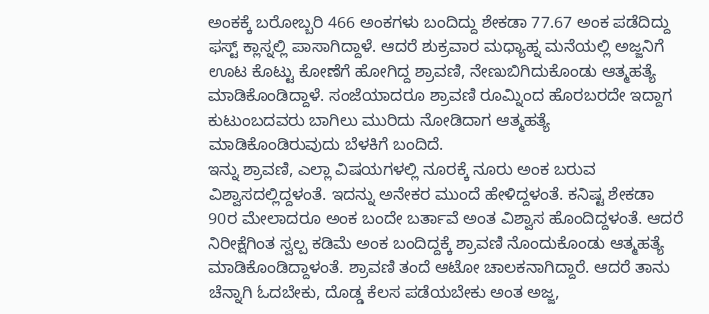ಅಂಕಕ್ಕೆ ಬರೋಬ್ಬರಿ 466 ಅಂಕಗಳು ಬಂದಿದ್ದು ಶೇಕಡಾ 77.67 ಅಂಕ ಪಡೆದಿದ್ದು ಫಸ್ಟ್ ಕ್ಲಾಸ್ನಲ್ಲಿ ಪಾಸಾಗಿದ್ದಾಳೆ. ಆದರೆ ಶುಕ್ರವಾರ ಮಧ್ಯಾಹ್ನ ಮನೆಯಲ್ಲಿ ಅಜ್ಜನಿಗೆ ಊಟ ಕೊಟ್ಟು ಕೋಣೆಗೆ ಹೋಗಿದ್ದ ಶ್ರಾವಣಿ, ನೇಣುಬಿಗಿದುಕೊಂಡು ಆತ್ಮಹತ್ಯೆ ಮಾಡಿಕೊಂಡಿದ್ದಾಳೆ. ಸಂಜೆಯಾದರೂ ಶ್ರಾವಣಿ ರೂಮ್ನಿಂದ ಹೊರಬರದೇ ಇದ್ದಾಗ ಕುಟುಂಬದವರು ಬಾಗಿಲು ಮುರಿದು ನೋಡಿದಾಗ ಆತ್ಮಹತ್ಯೆ ಮಾಡಿಕೊಂಡಿರುವುದು ಬೆಳಕಿಗೆ ಬಂದಿದೆ.
ಇನ್ನು ಶ್ರಾವಣಿ, ಎಲ್ಲಾ ವಿಷಯಗಳಲ್ಲಿ ನೂರಕ್ಕೆ ನೂರು ಅಂಕ ಬರುವ ವಿಶ್ವಾಸದಲ್ಲಿದ್ದಳಂತೆ. ಇದನ್ನು ಅನೇಕರ ಮುಂದೆ ಹೇಳಿದ್ದಳಂತೆ. ಕನಿಷ್ಟ ಶೇಕಡಾ 90ರ ಮೇಲಾದರೂ ಅಂಕ ಬಂದೇ ಬರ್ತಾವೆ ಅಂತ ವಿಶ್ವಾಸ ಹೊಂದಿದ್ದಳಂತೆ. ಆದರೆ ನಿರೀಕ್ಷೆಗಿಂತ ಸ್ವಲ್ಪ ಕಡಿಮೆ ಅಂಕ ಬಂದಿದ್ದಕ್ಕೆ ಶ್ರಾವಣಿ ನೊಂದುಕೊಂಡು ಆತ್ಮಹತ್ಯೆ ಮಾಡಿಕೊಂಡಿದ್ದಾಳಂತೆ. ಶ್ರಾವಣಿ ತಂದೆ ಆಟೋ ಚಾಲಕನಾಗಿದ್ದಾರೆ. ಆದರೆ ತಾನು ಚೆನ್ನಾಗಿ ಓದಬೇಕು, ದೊಡ್ಡ ಕೆಲಸ ಪಡೆಯಬೇಕು ಅಂತ ಅಜ್ಜ,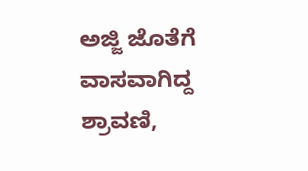ಅಜ್ಜಿ ಜೊತೆಗೆ ವಾಸವಾಗಿದ್ದ ಶ್ರಾವಣಿ,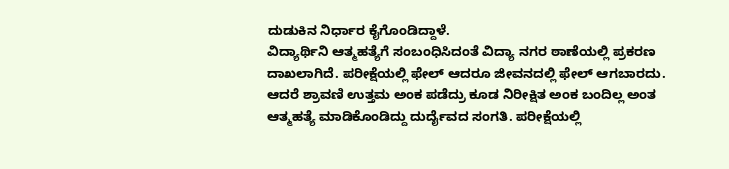ದುಡುಕಿನ ನಿರ್ಧಾರ ಕೈಗೊಂಡಿದ್ದಾಳೆ.
ವಿದ್ಯಾರ್ಥಿನಿ ಆತ್ಮಹತ್ಯೆಗೆ ಸಂಬಂಧಿಸಿದಂತೆ ವಿದ್ಯಾ ನಗರ ಠಾಣೆಯಲ್ಲಿ ಪ್ರಕರಣ ದಾಖಲಾಗಿದೆ. ಪರೀಕ್ಷೆಯಲ್ಲಿ ಫೇಲ್ ಆದರೂ ಜೀವನದಲ್ಲಿ ಫೇಲ್ ಆಗಬಾರದು. ಆದರೆ ಶ್ರಾವಣಿ ಉತ್ತಮ ಅಂಕ ಪಡೆದ್ರು ಕೂಡ ನಿರೀಕ್ಷಿತ ಅಂಕ ಬಂದಿಲ್ಲ ಅಂತ ಆತ್ಮಹತ್ಯೆ ಮಾಡಿಕೊಂಡಿದ್ದು ದುರ್ದೈವದ ಸಂಗತಿ. ಪರೀಕ್ಷೆಯಲ್ಲಿ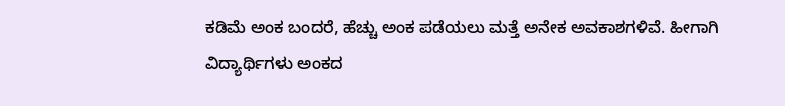ಕಡಿಮೆ ಅಂಕ ಬಂದರೆ, ಹೆಚ್ಚು ಅಂಕ ಪಡೆಯಲು ಮತ್ತೆ ಅನೇಕ ಅವಕಾಶಗಳಿವೆ. ಹೀಗಾಗಿ ವಿದ್ಯಾರ್ಥಿಗಳು ಅಂಕದ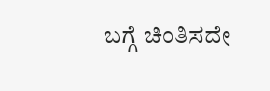ಬಗ್ಗೆ ಚಿಂತಿಸದೇ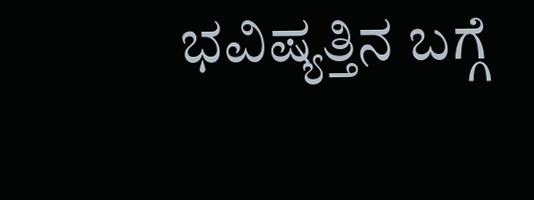ಭವಿಷ್ಯತ್ತಿನ ಬಗ್ಗೆ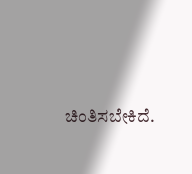ಚಿಂತಿಸಬೇಕಿದೆ.